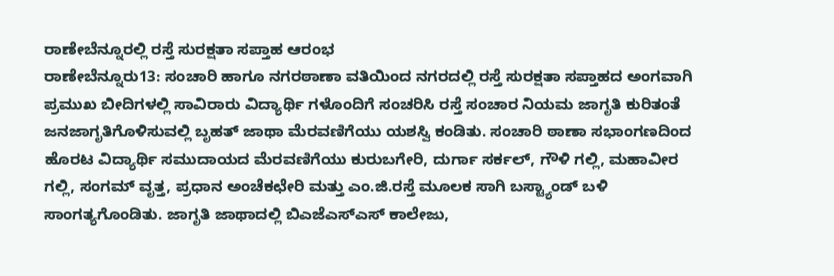ರಾಣೇಬೆನ್ನೂರಲ್ಲಿ ರಸ್ತೆ ಸುರಕ್ಷತಾ ಸಪ್ತಾಹ ಆರಂಭ
ರಾಣೇಬೆನ್ನೂರು13: ಸಂಚಾರಿ ಹಾಗೂ ನಗರಠಾಣಾ ವತಿಯಿಂದ ನಗರದಲ್ಲಿ ರಸ್ತೆ ಸುರಕ್ಷತಾ ಸಪ್ತಾಹದ ಅಂಗವಾಗಿ ಪ್ರಮುಖ ಬೀದಿಗಳಲ್ಲಿ ಸಾವಿರಾರು ವಿದ್ಯಾರ್ಥಿ ಗಳೊಂದಿಗೆ ಸಂಚರಿಸಿ ರಸ್ತೆ ಸಂಚಾರ ನಿಯಮ ಜಾಗೃತಿ ಕುರಿತಂತೆ ಜನಜಾಗೃತಿಗೊಳಿಸುವಲ್ಲಿ ಬೃಹತ್ ಜಾಥಾ ಮೆರವಣಿಗೆಯು ಯಶಸ್ವಿ ಕಂಡಿತು. ಸಂಚಾರಿ ಠಾಣಾ ಸಭಾಂಗಣದಿಂದ ಹೊರಟ ವಿದ್ಯಾರ್ಥಿ ಸಮುದಾಯದ ಮೆರವಣಿಗೆಯು ಕುರುಬಗೇರಿ, ದುರ್ಗಾ ಸರ್ಕಲ್, ಗೌಳಿ ಗಲ್ಲಿ, ಮಹಾವೀರ ಗಲ್ಲಿ, ಸಂಗಮ್ ವೃತ್ತ, ಪ್ರಧಾನ ಅಂಚೆಕಛೇರಿ ಮತ್ತು ಎಂ.ಜಿ.ರಸ್ತೆ ಮೂಲಕ ಸಾಗಿ ಬಸ್ಟ್ಯಾಂಡ್ ಬಳಿ ಸಾಂಗತ್ಯಗೊಂಡಿತು. ಜಾಗೃತಿ ಜಾಥಾದಲ್ಲಿ ಬಿಎಜೆಎಸ್ಎಸ್ ಕಾಲೇಜು,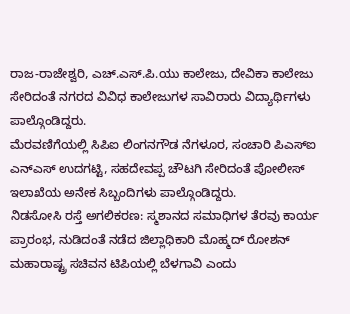ರಾಜ-ರಾಜೇಶ್ವರಿ, ಎಚ್.ಎಸ್.ಪಿ.ಯು ಕಾಲೇಜು, ದೇವಿಕಾ ಕಾಲೇಜು ಸೇರಿದಂತೆ ನಗರದ ವಿವಿಧ ಕಾಲೇಜುಗಳ ಸಾವಿರಾರು ವಿದ್ಯಾರ್ಥಿಗಳು ಪಾಲ್ಗೊಂಡಿದ್ದರು.
ಮೆರವಣಿಗೆಯಲ್ಲಿ ಸಿಪಿಐ ಲಿಂಗನಗೌಡ ನೆಗಳೂರ, ಸಂಚಾರಿ ಪಿಎಸ್ಐ ಎನ್ಎಸ್ ಉದಗಟ್ಟಿ, ಸಹದೇವಪ್ಪ ಚೌಟಗಿ ಸೇರಿದಂತೆ ಪೋಲೀಸ್ ಇಲಾಖೆಯ ಅನೇಕ ಸಿಬ್ಬಂದಿಗಳು ಪಾಲ್ಗೊಂಡಿದ್ದರು.
ನಿಡಸೋಸಿ ರಸ್ತೆ ಅಗಲಿಕರಣ: ಸ್ಮಶಾನದ ಸಮಾಧಿಗಳ ತೆರವು ಕಾರ್ಯ ಪ್ರಾರಂಭ, ನುಡಿದಂತೆ ನಡೆದ ಜಿಲ್ಲಾಧಿಕಾರಿ ಮೊಹ್ಮದ್ ರೋಶನ್
ಮಹಾರಾಷ್ಟ್ರ ಸಚಿವನ ಟಿಪಿಯಲ್ಲಿ ಬೆಳಗಾವಿ ಎಂದು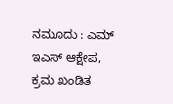ನಮೂದು : ಎಮ್ ಇಎಸ್ ಆಕ್ಷೇಪ, ಕ್ರಮ ಖಂಡಿತ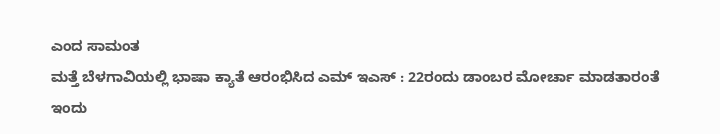ಎಂದ ಸಾಮಂತ
ಮತ್ತೆ ಬೆಳಗಾವಿಯಲ್ಲಿ ಭಾಷಾ ಕ್ಯಾತೆ ಆರಂಭಿಸಿದ ಎಮ್ ಇಎಸ್ : 22ರಂದು ಡಾಂಬರ ಮೋರ್ಚಾ ಮಾಡತಾರಂತೆ
ಇಂದು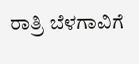ರಾತ್ರಿ ಬೆಳಗಾವಿಗೆ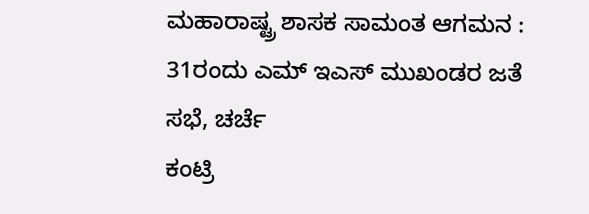ಮಹಾರಾಷ್ಟ್ರ ಶಾಸಕ ಸಾಮಂತ ಆಗಮನ : 31ರಂದು ಎಮ್ ಇಎಸ್ ಮುಖಂಡರ ಜತೆ ಸಭೆ, ಚರ್ಚೆ
ಕಂಟ್ರಿ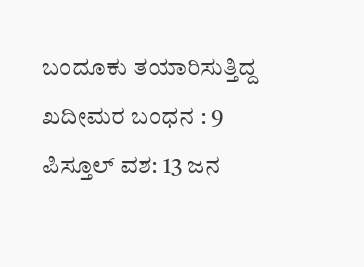ಬಂದೂಕು ತಯಾರಿಸುತ್ತಿದ್ದ ಖದೀಮರ ಬಂಧನ : 9 ಪಿಸ್ತೂಲ್ ವಶ: 13 ಜನ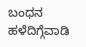ಬಂಧನ
ಹಳೆದಿಗ್ಗೆವಾಡಿ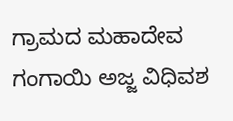ಗ್ರಾಮದ ಮಹಾದೇವ ಗಂಗಾಯಿ ಅಜ್ಜ ವಿಧಿವಶ